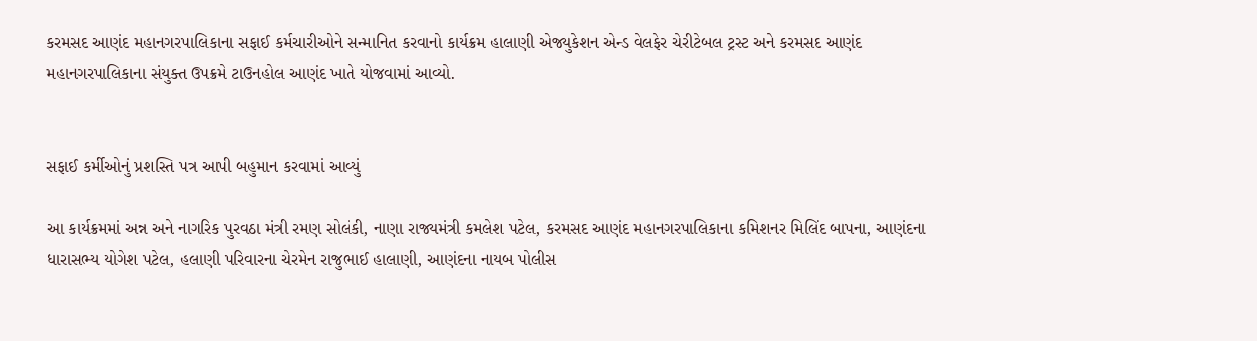કરમસદ આણંદ મહાનગરપાલિકાના સફાઈ કર્મચારીઓને સન્માનિત કરવાનો કાર્યક્રમ હાલાણી એજ્યુકેશન એન્ડ વેલફેર ચેરીટેબલ ટ્રસ્ટ અને કરમસદ આણંદ મહાનગરપાલિકાના સંયુક્ત ઉપક્રમે ટાઉનહોલ આણંદ ખાતે યોજવામાં આવ્યો.


સફાઈ કર્મીઓનું પ્રશસ્તિ પત્ર આપી બહુમાન કરવામાં આવ્યું

આ કાર્યક્રમમાં અન્ન અને નાગરિક પુરવઠા મંત્રી રમણ સોલંકી, નાણા રાજ્યમંત્રી કમલેશ પટેલ, કરમસદ આણંદ મહાનગરપાલિકાના કમિશનર મિલિંદ બાપના, આણંદના ધારાસભ્ય યોગેશ પટેલ, હલાણી પરિવારના ચેરમેન રાજુભાઈ હાલાણી, આણંદના નાયબ પોલીસ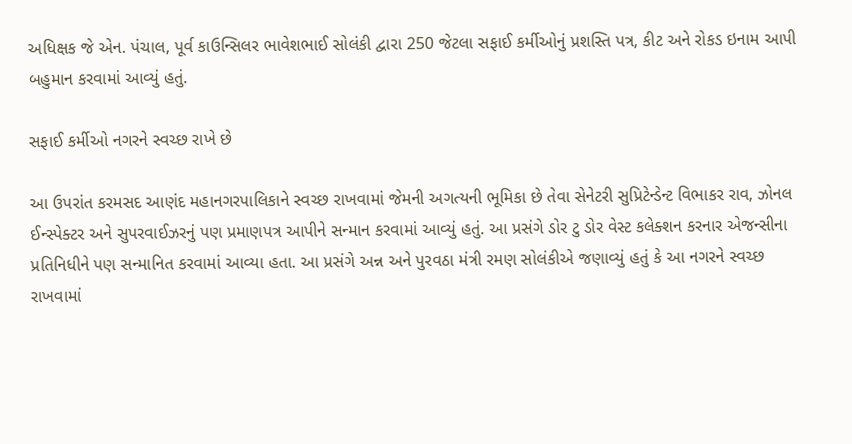અધિક્ષક જે એન. પંચાલ, પૂર્વ કાઉન્સિલર ભાવેશભાઈ સોલંકી દ્વારા 250 જેટલા સફાઈ કર્મીઓનું પ્રશસ્તિ પત્ર, કીટ અને રોકડ ઇનામ આપી બહુમાન કરવામાં આવ્યું હતું.

સફાઈ કર્મીઓ નગરને સ્વચ્છ રાખે છે

આ ઉપરાંત કરમસદ આણંદ મહાનગરપાલિકાને સ્વચ્છ રાખવામાં જેમની અગત્યની ભૂમિકા છે તેવા સેનેટરી સુપ્રિટેન્ડેન્ટ વિભાકર રાવ, ઝોનલ ઈન્સ્પેક્ટર અને સુપરવાઈઝરનું પણ પ્રમાણપત્ર આપીને સન્માન કરવામાં આવ્યું હતું. આ પ્રસંગે ડોર ટુ ડોર વેસ્ટ કલેક્શન કરનાર એજન્સીના પ્રતિનિધીને પણ સન્માનિત કરવામાં આવ્યા હતા. આ પ્રસંગે અન્ન અને પુરવઠા મંત્રી રમણ સોલંકીએ જણાવ્યું હતું કે આ નગરને સ્વચ્છ રાખવામાં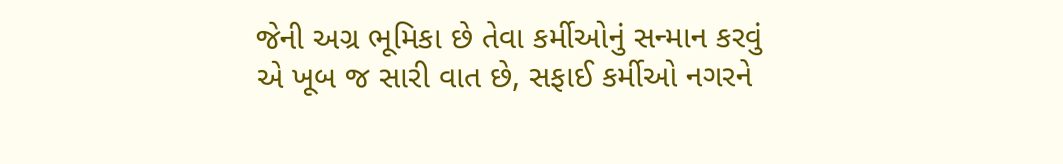જેની અગ્ર ભૂમિકા છે તેવા કર્મીઓનું સન્માન કરવું એ ખૂબ જ સારી વાત છે, સફાઈ કર્મીઓ નગરને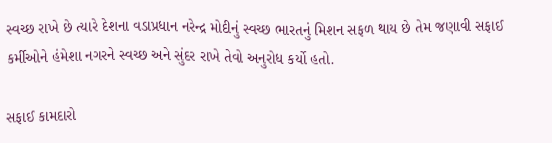સ્વચ્છ રાખે છે ત્યારે દેશના વડાપ્રધાન નરેન્દ્ર મોદીનું સ્વચ્છ ભારતનું મિશન સફળ થાય છે તેમ જણાવી સફાઈ કર્મીઓને હંમેશા નગરને સ્વચ્છ અને સુંદર રાખે તેવો અનુરોધ કર્યો હતો.

સફાઈ કામદારો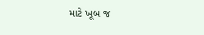માટે ખૂબ જ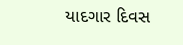યાદગાર દિવસ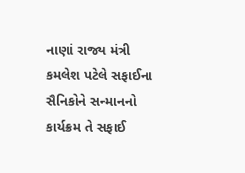નાણાં રાજ્ય મંત્રી કમલેશ પટેલે સફાઈના સૈનિકોને સન્માનનો કાર્યક્રમ તે સફાઈ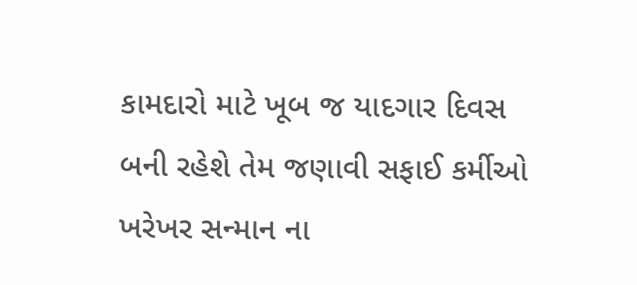કામદારો માટે ખૂબ જ યાદગાર દિવસ બની રહેશે તેમ જણાવી સફાઈ કર્મીઓ ખરેખર સન્માન ના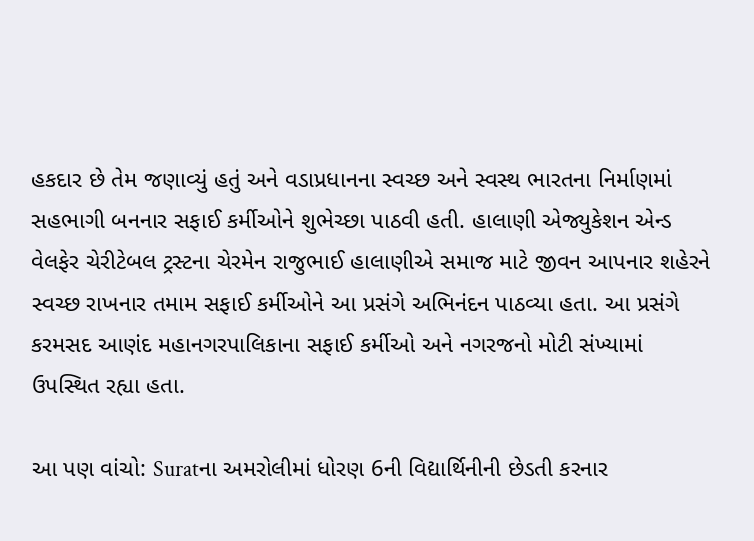હકદાર છે તેમ જણાવ્યું હતું અને વડાપ્રધાનના સ્વચ્છ અને સ્વસ્થ ભારતના નિર્માણમાં સહભાગી બનનાર સફાઈ કર્મીઓને શુભેચ્છા પાઠવી હતી. હાલાણી એજ્યુકેશન એન્ડ વેલફેર ચેરીટેબલ ટ્રસ્ટના ચેરમેન રાજુભાઈ હાલાણીએ સમાજ માટે જીવન આપનાર શહેરને સ્વચ્છ રાખનાર તમામ સફાઈ કર્મીઓને આ પ્રસંગે અભિનંદન પાઠવ્યા હતા. આ પ્રસંગે કરમસદ આણંદ મહાનગરપાલિકાના સફાઈ કર્મીઓ અને નગરજનો મોટી સંખ્યામાં ઉપસ્થિત રહ્યા હતા.

આ પણ વાંચો: Suratના અમરોલીમાં ધોરણ 6ની વિદ્યાર્થિનીની છેડતી કરનાર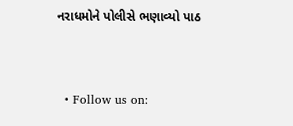નરાધમોને પોલીસે ભણાવ્યો પાઠ


  • Follow us on: